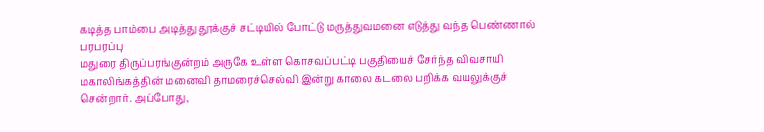கடித்த பாம்பை அடித்து தூக்குச் சட்டியில் போட்டு மருத்துவமனை எடுத்து வந்த பெண்ணால் பரபரப்பு
மதுரை திருப்பரங்குன்றம் அருகே உள்ள கொசவப்பட்டி பகுதியைச் சேர்ந்த விவசாயி மகாலிங்கத்தின் மனைவி தாமரைச்செல்வி இன்று காலை கடலை பறிக்க வயலுக்குச் சென்றார். அப்போது,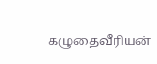கழுதைவீரியன்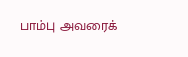பாம்பு அவரைக்